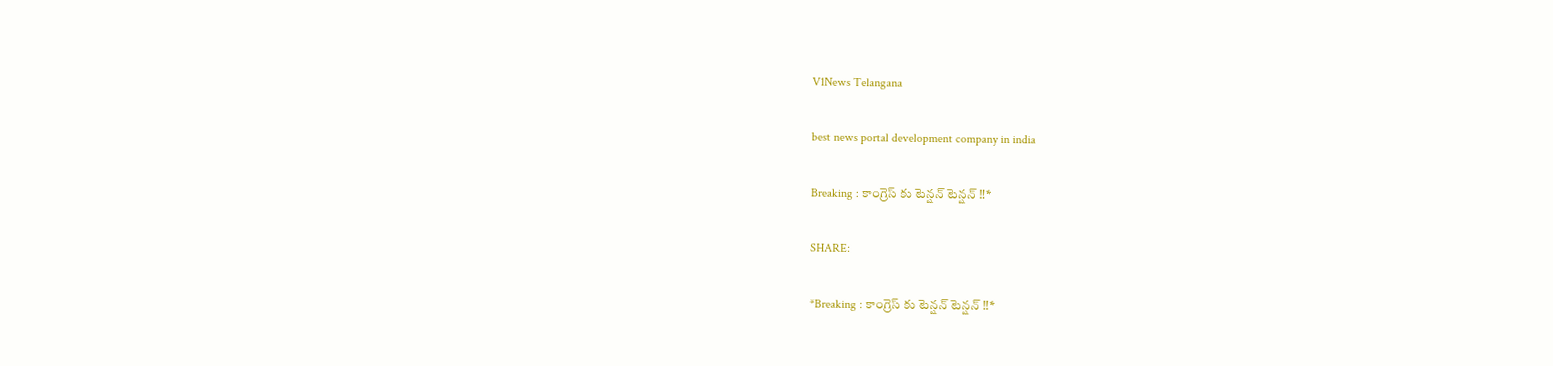V1News Telangana

best news portal development company in india

Breaking : కాంగ్రెస్ కు టెన్షన్ టెన్షన్ ‼*

SHARE:

*Breaking : కాంగ్రెస్ కు టెన్షన్ టెన్షన్ ‼*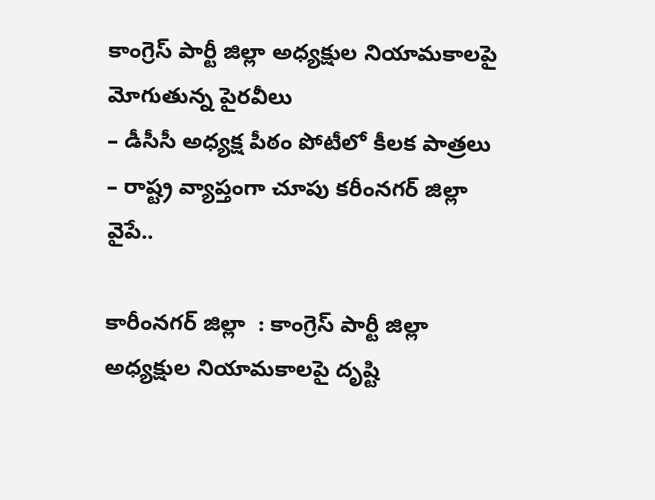కాంగ్రెస్‌ పార్టీ జిల్లా అధ్యక్షుల నియామకాలపై మోగుతున్న పైరవీలు
– డీసీసీ అధ్యక్ష పీఠం పోటీలో కీలక పాత్రలు
– రాష్ట్ర వ్యాప్తంగా చూపు కరీంనగర్ జిల్లా వైపే..

కారీంనగర్ జిల్లా  : కాంగ్రెస్‌ పార్టీ జిల్లా అధ్యక్షుల నియామకాలపై దృష్టి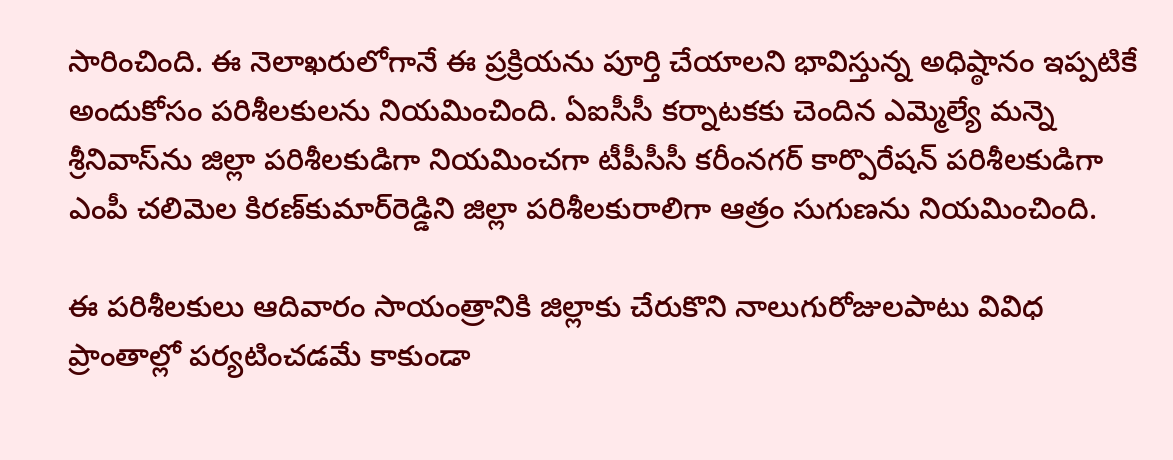సారించింది. ఈ నెలాఖరులోగానే ఈ ప్రక్రియను పూర్తి చేయాలని భావిస్తున్న అధిష్ఠానం ఇప్పటికే అందుకోసం పరిశీలకులను నియమించింది. ఏఐసీసీ కర్నాటకకు చెందిన ఎమ్మెల్యే మన్నె శ్రీనివాస్‌ను జిల్లా పరిశీలకుడిగా నియమించగా టీపీసీసీ కరీంనగర్‌ కార్పొరేషన్‌ పరిశీలకుడిగా ఎంపీ చలిమెల కిరణ్‌కుమార్‌రెడ్డిని జిల్లా పరిశీలకురాలిగా ఆత్రం సుగుణను నియమించింది.

ఈ పరిశీలకులు ఆదివారం సాయంత్రానికి జిల్లాకు చేరుకొని నాలుగురోజులపాటు వివిధ ప్రాంతాల్లో పర్యటించడమే కాకుండా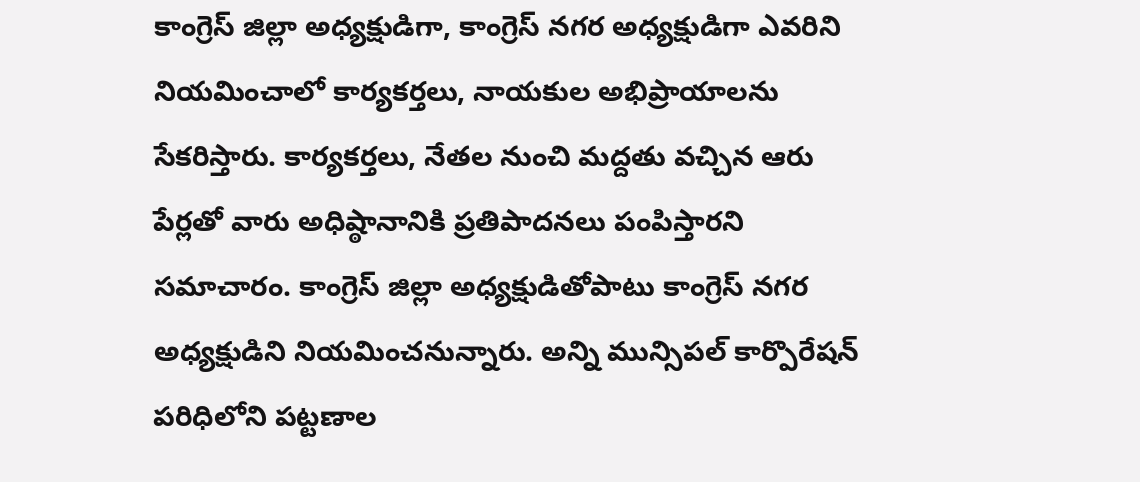కాంగ్రెస్‌ జిల్లా అధ్యక్షుడిగా, కాంగ్రెస్‌ నగర అధ్యక్షుడిగా ఎవరిని నియమించాలో కార్యకర్తలు, నాయకుల అభిప్రాయాలను సేకరిస్తారు. కార్యకర్తలు, నేతల నుంచి మద్దతు వచ్చిన ఆరు పేర్లతో వారు అధిష్ఠానానికి ప్రతిపాదనలు పంపిస్తారని సమాచారం. కాంగ్రెస్‌ జిల్లా అధ్యక్షుడితోపాటు కాంగ్రెస్‌ నగర అధ్యక్షుడిని నియమించనున్నారు. అన్ని మున్సిపల్‌ కార్పొరేషన్‌ పరిధిలోని పట్టణాల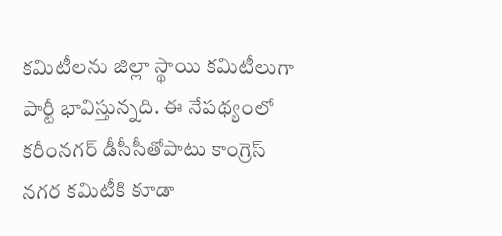కమిటీలను జిల్లా స్థాయి కమిటీలుగా పార్టీ భావిస్తున్నది. ఈ నేపథ్యంలో కరీంనగర్‌ డీసీసీతోపాటు కాంగ్రెస్‌ నగర కమిటీకి కూడా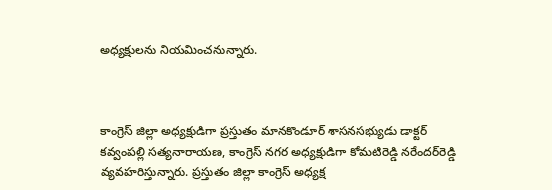అధ్యక్షులను నియమించనున్నారు.



కాంగ్రెస్‌ జిల్లా అధ్యక్షుడిగా ప్రస్తుతం మానకొండూర్‌ శాసనసభ్యుడు డాక్టర్‌ కవ్వంపల్లి సత్యనారాయణ, కాంగ్రెస్‌ నగర అధ్యక్షుడిగా కోమటిరెడ్డి నరేందర్‌రెడ్డి వ్యవహరిస్తున్నారు. ప్రస్తుతం జిల్లా కాంగ్రెస్‌ అధ్యక్ష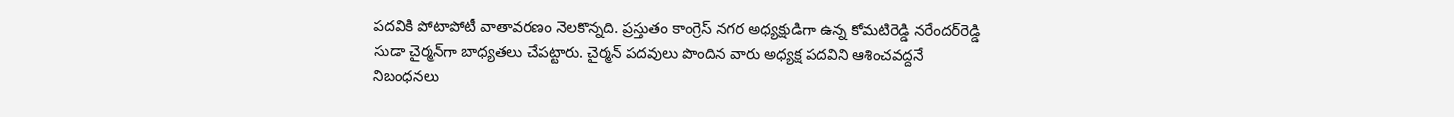పదవికి పోటాపోటీ వాతావరణం నెలకొన్నది. ప్రస్తుతం కాంగ్రెస్‌ నగర అధ్యక్షుడిగా ఉన్న కోమటిరెడ్డి నరేందర్‌రెడ్డి సుడా చైర్మన్‌గా బాధ్యతలు చేపట్టారు. చైర్మన్‌ పదవులు పొందిన వారు అధ్యక్ష పదవిని ఆశించవద్దనే నిబంధనలు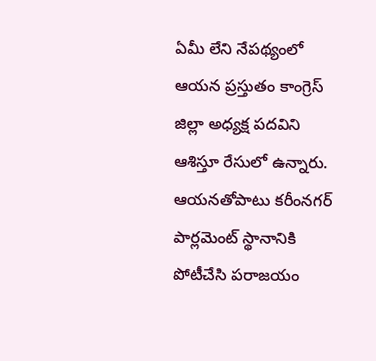ఏమీ లేని నేపథ్యంలో ఆయన ప్రస్తుతం కాంగ్రెస్‌ జిల్లా అధ్యక్ష పదవిని ఆశిస్తూ రేసులో ఉన్నారు. ఆయనతోపాటు కరీంనగర్‌ పార్లమెంట్‌ స్థానానికి పోటీచేసి పరాజయం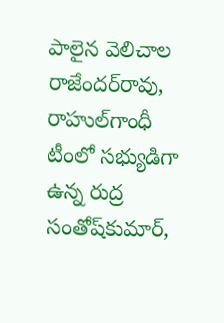పాలైన వెలిచాల రాజేందర్‌రావు, రాహుల్‌గాంధీ టీంలో సభ్యుడిగా ఉన్న రుద్ర సంతోష్‌కుమార్‌,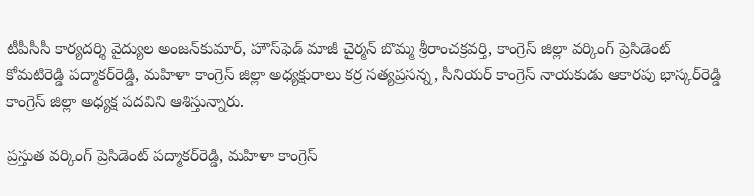టీపీసీసీ కార్యదర్శి వైద్యుల అంజన్‌కుమార్‌, హౌస్‌ఫెడ్‌ మాజీ చైర్మన్‌ బొమ్మ శ్రీరాంచక్రవర్తి, కాంగ్రెస్‌ జిల్లా వర్కింగ్‌ ప్రెసిడెంట్‌ కోమటిరెడ్డి పద్మాకర్‌రెడ్డి, మహిళా కాంగ్రెస్‌ జిల్లా అధ్యక్షురాలు కర్ర సత్యప్రసన్న, సీనియర్‌ కాంగ్రెస్‌ నాయకుడు ఆకారపు భాస్కర్‌రెడ్డి కాంగ్రెస్‌ జిల్లా అధ్యక్ష పదవిని ఆశిస్తున్నారు.

ప్రస్తుత వర్కింగ్‌ ప్రెసిడెంట్‌ పద్మాకర్‌రెడ్డి, మహిళా కాంగ్రెస్‌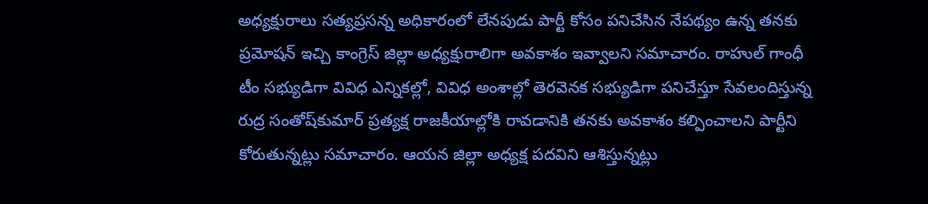అధ్యక్షురాలు సత్యప్రసన్న అధికారంలో లేనపుడు పార్టీ కోసం పనిచేసిన నేపథ్యం ఉన్న తనకు ప్రమోషన్‌ ఇచ్చి కాంగ్రెస్‌ జిల్లా అధ్యక్షురాలిగా అవకాశం ఇవ్వాలని సమాచారం. రాహుల్‌ గాంధీ టీం సభ్యుడిగా వివిధ ఎన్నికల్లో, వివిధ అంశాల్లో తెరవెనక సభ్యుడిగా పనిచేస్తూ సేవలందిస్తున్న రుద్ర సంతోష్‌కుమార్‌ ప్రత్యక్ష రాజకీయాల్లోకి రావడానికి తనకు అవకాశం కల్పించాలని పార్టీని కోరుతున్నట్లు సమాచారం. ఆయన జిల్లా అధ్యక్ష పదవిని ఆశిస్తున్నట్లు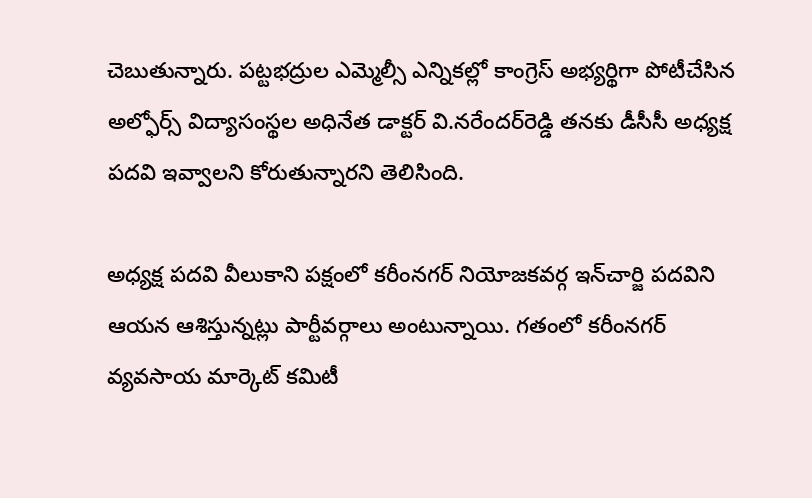చెబుతున్నారు. పట్టభద్రుల ఎమ్మెల్సీ ఎన్నికల్లో కాంగ్రెస్‌ అభ్యర్థిగా పోటీచేసిన అల్ఫోర్స్‌ విద్యాసంస్థల అధినేత డాక్టర్‌ వి.నరేందర్‌రెడ్డి తనకు డీసీసీ అధ్యక్ష పదవి ఇవ్వాలని కోరుతున్నారని తెలిసింది.

అధ్యక్ష పదవి వీలుకాని పక్షంలో కరీంనగర్‌ నియోజకవర్గ ఇన్‌చార్జి పదవిని ఆయన ఆశిస్తున్నట్లు పార్టీవర్గాలు అంటున్నాయి. గతంలో కరీంనగర్‌ వ్యవసాయ మార్కెట్‌ కమిటీ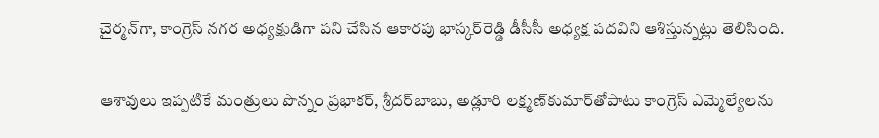చైర్మన్‌గా, కాంగ్రెస్‌ నగర అధ్యక్షుడిగా పని చేసిన ఆకారపు భాస్కర్‌రెడ్డి డీసీసీ అధ్యక్ష పదవిని ఆశిస్తున్నట్లు తెలిసింది.

ఆశావులు ఇప్పటికే మంత్రులు పొన్నం ప్రభాకర్‌, శ్రీదర్‌బాబు, అడ్లూరి లక్ష్మణ్‌కుమార్‌తోపాటు కాంగ్రెస్‌ ఎమ్మెల్యేలను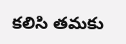కలిసి తమకు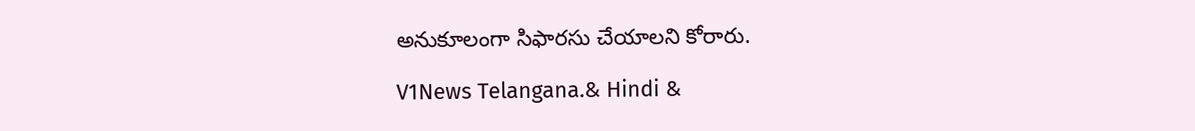అనుకూలంగా సిఫారసు చేయాలని కోరారు.

V1News Telangana.& Hindi &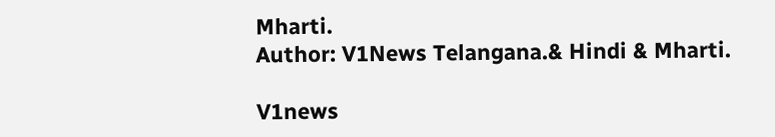Mharti.
Author: V1News Telangana.& Hindi & Mharti.

V1news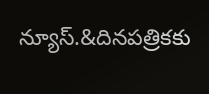న్యూస్.&దినపత్రికకు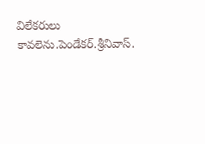విలేకరులు కావలెను.పెండేకర్.శ్రీనివాస్.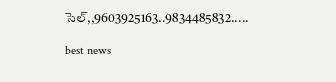సెల్,,9603925163..9834485832.....

best news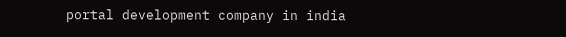portal development company in india